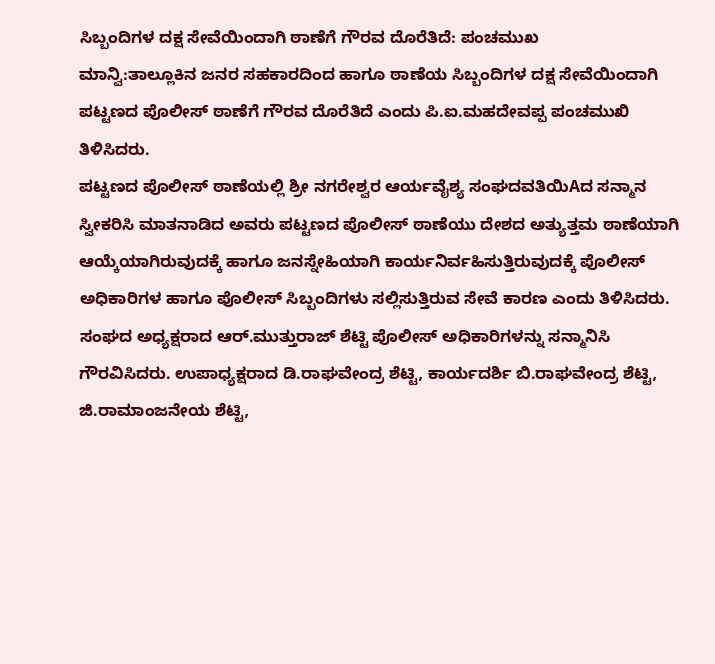ಸಿಬ್ಬಂದಿಗಳ ದಕ್ಷ ಸೇವೆಯಿಂದಾಗಿ ಠಾಣೆಗೆ ಗೌರವ ದೊರೆತಿದೆ: ಪಂಚಮುಖ
ಮಾನ್ವಿ:ತಾಲ್ಲೂಕಿನ ಜನರ ಸಹಕಾರದಿಂದ ಹಾಗೂ ಠಾಣೆಯ ಸಿಬ್ಬಂದಿಗಳ ದಕ್ಷ ಸೇವೆಯಿಂದಾಗಿ ಪಟ್ಟಣದ ಪೊಲೀಸ್ ಠಾಣೆಗೆ ಗೌರವ ದೊರೆತಿದೆ ಎಂದು ಪಿ.ಐ.ಮಹದೇವಪ್ಪ ಪಂಚಮುಖಿ ತಿಳಿಸಿದರು.
ಪಟ್ಟಣದ ಪೊಲೀಸ್ ಠಾಣೆಯಲ್ಲಿ ಶ್ರೀ ನಗರೇಶ್ವರ ಆರ್ಯವೈಶ್ಯ ಸಂಘದವತಿಯಿAದ ಸನ್ಮಾನ ಸ್ವೀಕರಿಸಿ ಮಾತನಾಡಿದ ಅವರು ಪಟ್ಟಣದ ಪೊಲೀಸ್ ಠಾಣೆಯು ದೇಶದ ಅತ್ಯುತ್ತಮ ಠಾಣೆಯಾಗಿ ಆಯ್ಕೆಯಾಗಿರುವುದಕ್ಕೆ ಹಾಗೂ ಜನಸ್ನೇಹಿಯಾಗಿ ಕಾರ್ಯನಿರ್ವಹಿಸುತ್ತಿರುವುದಕ್ಕೆ ಪೊಲೀಸ್ ಅಧಿಕಾರಿಗಳ ಹಾಗೂ ಪೊಲೀಸ್ ಸಿಬ್ಬಂದಿಗಳು ಸಲ್ಲಿಸುತ್ತಿರುವ ಸೇವೆ ಕಾರಣ ಎಂದು ತಿಳಿಸಿದರು.
ಸಂಘದ ಅಧ್ಯಕ್ಷರಾದ ಆರ್.ಮುತ್ತುರಾಜ್ ಶೆಟ್ಟಿ ಪೊಲೀಸ್ ಅಧಿಕಾರಿಗಳನ್ನು ಸನ್ಮಾನಿಸಿ ಗೌರವಿಸಿದರು. ಉಪಾಧ್ಯಕ್ಷರಾದ ಡಿ.ರಾಘವೇಂದ್ರ ಶೆಟ್ಟಿ, ಕಾರ್ಯದರ್ಶಿ ಬಿ.ರಾಘವೇಂದ್ರ ಶೆಟ್ಟಿ, ಜಿ.ರಾಮಾಂಜನೇಯ ಶೆಟ್ಟಿ,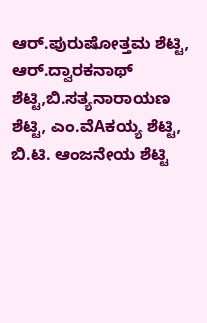ಆರ್.ಪುರುಷೋತ್ತಮ ಶೆಟ್ಟಿ, ಆರ್.ದ್ವಾರಕನಾಥ್ ಶೆಟ್ಟಿ,ಬಿ.ಸತ್ಯನಾರಾಯಣ ಶೆಟ್ಟಿ, ಎಂ.ವೆAಕಯ್ಯ ಶೆಟ್ಟಿ, ಬಿ.ಟಿ. ಆಂಜನೇಯ ಶೆಟ್ಟಿ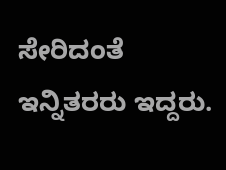ಸೇರಿದಂತೆ ಇನ್ನಿತರರು ಇದ್ದರು.